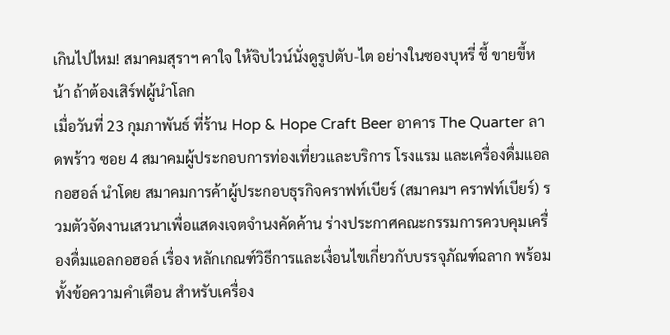เกินไปไหม! สมาคมสุราฯ คาใจ ให้จิบไวน์นั่งดูรูปตับ-ไต อย่างในซองบุหรี่ ชี้ ขายขี้หน้า ถ้าต้องเสิร์ฟผู้นำโลก
เมื่อวันที่ 23 กุมภาพันธ์ ที่ร้าน Hop & Hope Craft Beer อาคาร The Quarter ลาดพร้าว ซอย 4 สมาคมผู้ประกอบการท่องเที่ยวและบริการ โรงแรม และเครื่องดื่มแอลกอฮอล์ นำโดย สมาคมการค้าผู้ประกอบธุรกิจคราฟท์เบียร์ (สมาคมฯ คราฟท์เบียร์) รวมตัวจัดงานเสวนาเพื่อแสดงเจตจำนงคัดค้าน ร่างประกาศคณะกรรมการควบคุมเครื่องดื่มแอลกอฮอล์ เรื่อง หลักเกณฑ์วิธีการและเงื่อนไขเกี่ยวกับบรรจุภัณฑ์ฉลาก พร้อมทั้งข้อความคำเตือน สำหรับเครื่อง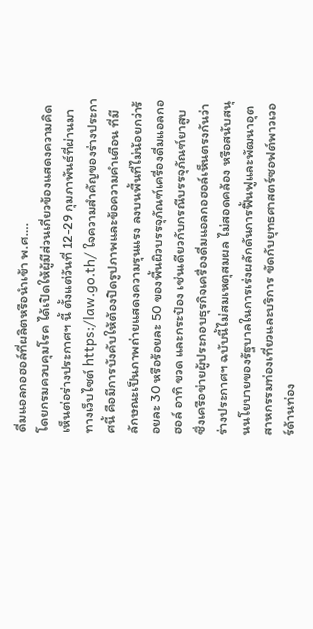ดื่มแอลกอฮอล์ที่ผลิตหรือนำเข้า พ.ศ….
โดยกรมควบคุมโรค ได้เปิดให้ผู้มีส่วนเกี่ยวข้องแสดงความคิดเห็นต่อร่างประกาศฯ นี้ ตั้งแต่วันที่ 12-29 กุมภาพันธ์ที่ผ่านมา ทางเว็บไซต์ https:/law.go.th/ ใจความสำคัญของร่างประกาศนี้ คือมีการบังคับให้ต้องปิดรูปภาพและข้อความคำเตือน ที่มีลักษณะเป็นภาพถ่ายแสดงความรุนแรง ลงบนพื้นที่ไม่น้อยกว่าร้อยละ 30 หรือร้อยละ 50 ของพื้นผิวบรรจุภัณฑ์เครื่องดื่มแอลกอฮอล์ อาทิ ขวด และกระป๋อง เช่นเดียวกับกรณีบรรจุภัณฑ์ยาสูบ
ซึ่งเครือข่ายผู้ประกอบธุรกิจเครื่องดื่มแอลกอฮอล์เห็นตรงกันว่า ร่างประกาศฯ ฉบับนี้ไม่สมเหตุสมผล ไม่สอดคล้อง หรือสนับสนุนนโยบายของรัฐบาลในการเร่งผลักดันการฟื้นฟูและพัฒนาอุตสาหกรรมท่องเที่ยวและบริการ ขัดกับยุทธศาสตร์ซอฟต์พาวเวอร์ด้านท่อง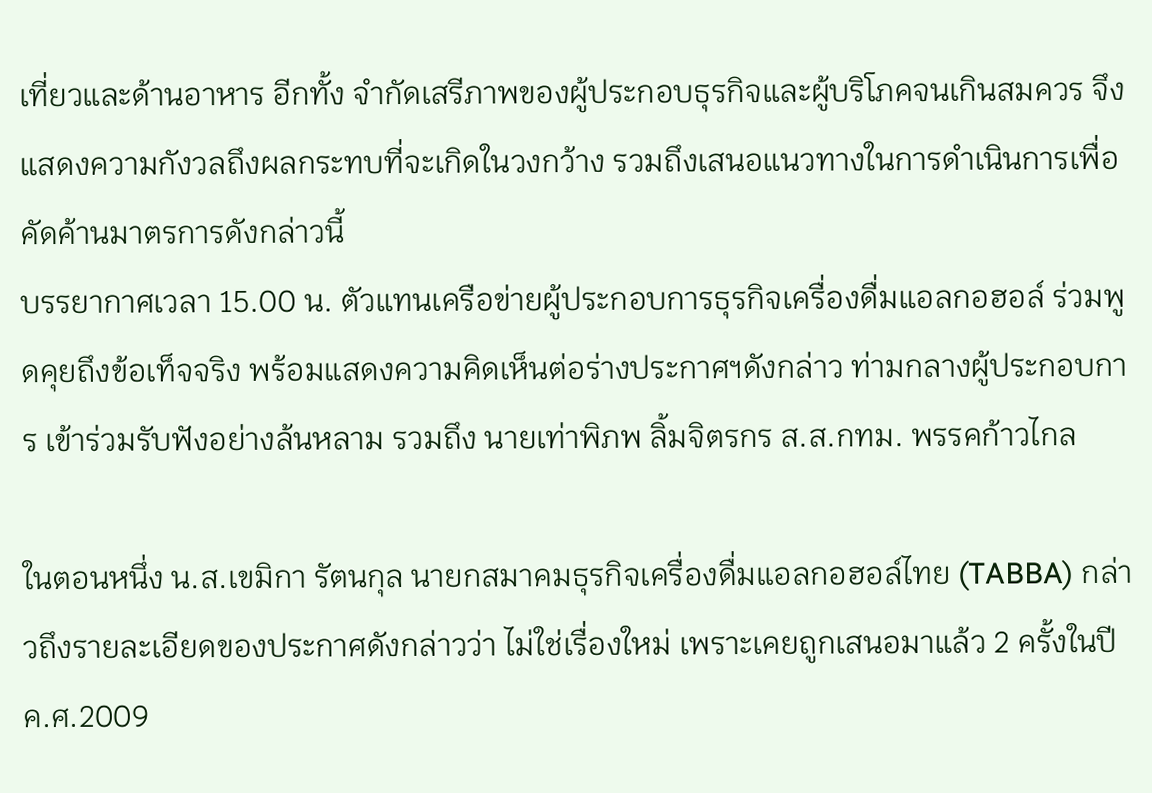เที่ยวและด้านอาหาร อีกทั้ง จำกัดเสรีภาพของผู้ประกอบธุรกิจและผู้บริโภคจนเกินสมควร จึงแสดงความกังวลถึงผลกระทบที่จะเกิดในวงกว้าง รวมถึงเสนอแนวทางในการดำเนินการเพื่อคัดค้านมาตรการดังกล่าวนี้
บรรยากาศเวลา 15.00 น. ตัวแทนเครือข่ายผู้ประกอบการธุรกิจเครื่องดื่มแอลกอฮอล์ ร่วมพูดคุยถึงข้อเท็จจริง พร้อมแสดงความคิดเห็นต่อร่างประกาศฯดังกล่าว ท่ามกลางผู้ประกอบการ เข้าร่วมรับฟังอย่างล้นหลาม รวมถึง นายเท่าพิภพ ลิ้มจิตรกร ส.ส.กทม. พรรคก้าวไกล

ในตอนหนึ่ง น.ส.เขมิกา รัตนกุล นายกสมาคมธุรกิจเครื่องดื่มแอลกอฮอล์ไทย (TABBA) กล่าวถึงรายละเอียดของประกาศดังกล่าวว่า ไม่ใช่เรื่องใหม่ เพราะเคยถูกเสนอมาแล้ว 2 ครั้งในปี ค.ศ.2009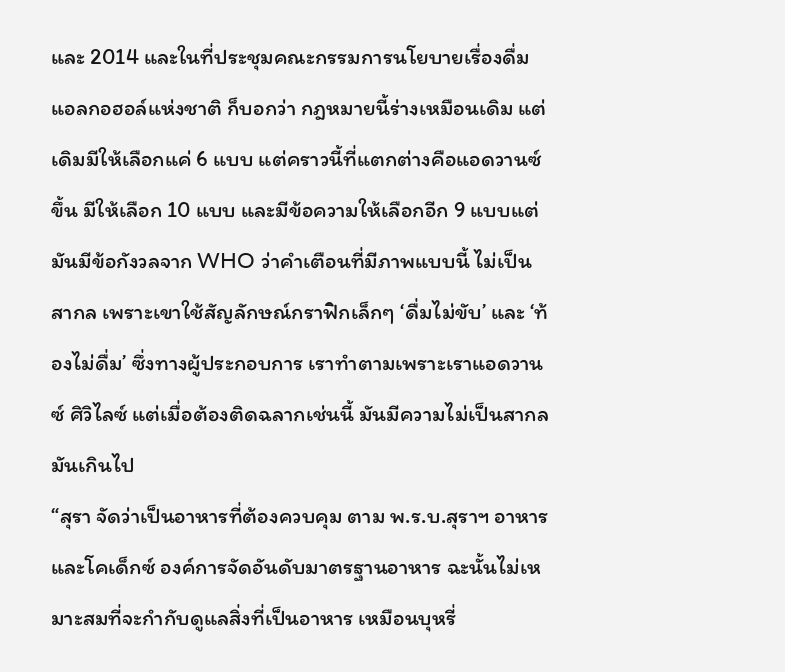และ 2014 และในที่ประชุมคณะกรรมการนโยบายเรื่องดื่มแอลกอฮอล์แห่งชาติ ก็บอกว่า กฎหมายนี้ร่างเหมือนเดิม แต่เดิมมีให้เลือกแค่ 6 แบบ แต่คราวนี้ที่แตกต่างคือแอดวานซ์ขึ้น มีให้เลือก 10 แบบ และมีข้อความให้เลือกอีก 9 แบบแต่มันมีข้อกังวลจาก WHO ว่าคำเตือนที่มีภาพแบบนี้ ไม่เป็นสากล เพราะเขาใช้สัญลักษณ์กราฟิกเล็กๆ ‘ดื่มไม่ขับ’ และ ‘ท้องไม่ดื่ม’ ซึ่งทางผู้ประกอบการ เราทำตามเพราะเราแอดวานซ์ ศิวิไลซ์ แต่เมื่อต้องติดฉลากเช่นนี้ มันมีความไม่เป็นสากล มันเกินไป
“สุรา จัดว่าเป็นอาหารที่ต้องควบคุม ตาม พ.ร.บ.สุราฯ อาหาร และโคเด็กซ์ องค์การจัดอันดับมาตรฐานอาหาร ฉะนั้นไม่เหมาะสมที่จะกำกับดูแลสิ่งที่เป็นอาหาร เหมือนบุหรี่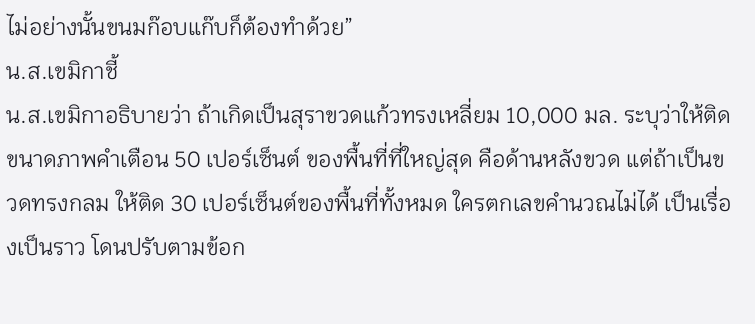ไม่อย่างนั้นขนมก๊อบแก๊บก็ต้องทำด้วย”
น.ส.เขมิกาชี้
น.ส.เขมิกาอธิบายว่า ถ้าเกิดเป็นสุราขวดแก้วทรงเหลี่ยม 10,000 มล. ระบุว่าให้ติดขนาดภาพคำเตือน 50 เปอร์เซ็นต์ ของพื้นที่ที่ใหญ่สุด คือด้านหลังขวด แต่ถ้าเป็นขวดทรงกลม ให้ติด 30 เปอร์เซ็นต์ของพื้นที่ทั้งหมด ใครตกเลขคำนวณไม่ได้ เป็นเรื่องเป็นราว โดนปรับตามข้อก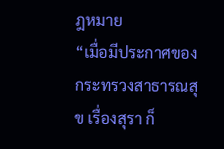ฎหมาย
“เมื่อมีประกาศของกระทรวงสาธารณสุข เรื่องสุรา ก็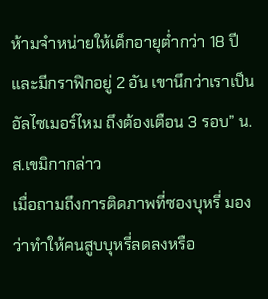ห้ามจำหน่ายให้เด็กอายุต่ำกว่า 18 ปี และมีกราฟิกอยู่ 2 อัน เขานึกว่าเราเป็นอัลไซเมอร์ไหม ถึงต้องเตือน 3 รอบ” น.ส.เขมิกากล่าว
เมื่อถามถึงการติดภาพที่ซองบุหรี่ มองว่าทำให้คนสูบบุหรี่ลดลงหรือ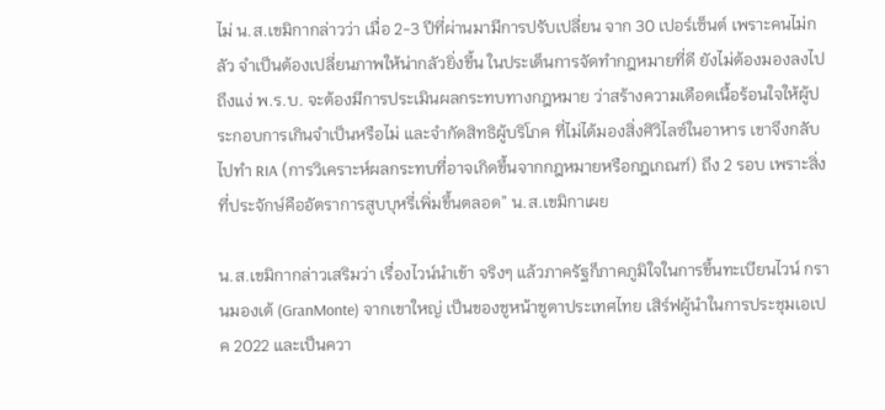ไม่ น.ส.เขมิกากล่าวว่า เมื่อ 2-3 ปีที่ผ่านมามีการปรับเปลี่ยน จาก 30 เปอร์เซ็นต์ เพราะคนไม่กลัว จำเป็นต้องเปลี่ยนภาพให้น่ากลัวยิ่งขี้น ในประเด็นการจัดทำกฎหมายที่ดี ยังไม่ต้องมองลงไปถึงแง่ พ.ร.บ. จะต้องมีการประเมินผลกระทบทางกฎหมาย ว่าสร้างความเดือดเนื้อร้อนใจให้ผู้ประกอบการเกินจำเป็นหรือไม่ และจำกัดสิทธิผู้บริโภค ที่ไม่ได้มองสิ่งศิวิไลซ์ในอาหาร เขาจึงกลับไปทำ RIA (การวิเคราะห์ผลกระทบที่อาจเกิดขึ้นจากกฎหมายหรือกฎเกณฑ์) ถึง 2 รอบ เพราะสิ่งที่ประจักษ์คืออัตราการสูบบุหรี่เพิ่มขึ้นตลอด” น.ส.เขมิกาเผย

น.ส.เขมิกากล่าวเสริมว่า เรื่องไวน์นำเข้า จริงๆ แล้วภาครัฐก็ภาคภูมิใจในการขึ้นทะเบียนไวน์ กรานมองเต้ (GranMonte) จากเขาใหญ่ เป็นของชูหน้าชูตาประเทศไทย เสิร์ฟผู้นำในการประชุมเอเปค 2022 และเป็นควา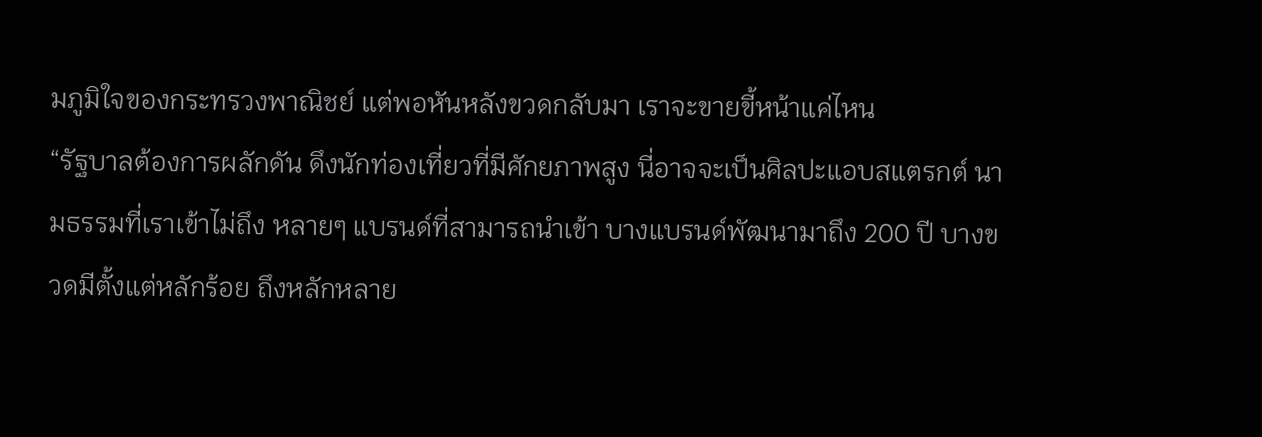มภูมิใจของกระทรวงพาณิชย์ แต่พอหันหลังขวดกลับมา เราจะขายขี้หน้าแค่ไหน
“รัฐบาลต้องการผลักดัน ดึงนักท่องเที่ยวที่มีศักยภาพสูง นี่อาจจะเป็นศิลปะแอบสแตรกต์ นามธรรมที่เราเข้าไม่ถึง หลายๆ แบรนด์ที่สามารถนำเข้า บางแบรนด์พัฒนามาถึง 200 ปี บางขวดมีตั้งแต่หลักร้อย ถึงหลักหลาย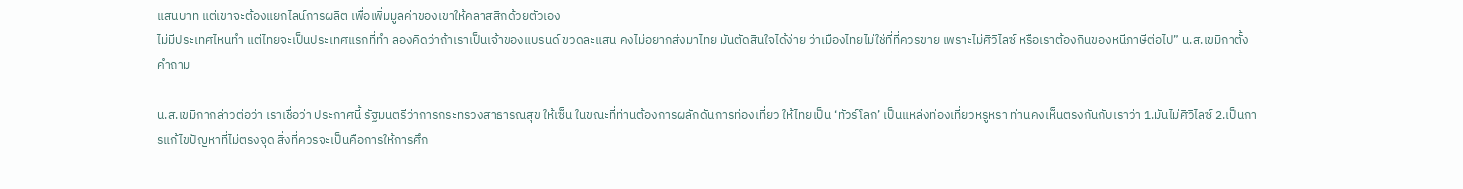แสนบาท แต่เขาจะต้องแยกไลน์การผลิต เพื่อเพิ่มมูลค่าของเขาให้คลาสสิกด้วยตัวเอง
ไม่มีประเทศไหนทำ แต่ไทยจะเป็นประเทศแรกที่ทำ ลองคิดว่าถ้าเราเป็นเจ้าของแบรนด์ ขวดละแสน คงไม่อยากส่งมาไทย มันตัดสินใจได้ง่าย ว่าเมืองไทยไม่ใช่ที่ที่ควรขาย เพราะไม่ศิวิไลซ์ หรือเราต้องกินของหนีภาษีต่อไป” น.ส.เขมิกาตั้งคำถาม

น.ส.เขมิกากล่าวต่อว่า เราเชื่อว่า ประกาศนี้ รัฐมนตรีว่าการกระทรวงสาธารณสุข ให้เซ็น ในขณะที่ท่านต้องการผลักดันการท่องเที่ยว ให้ไทยเป็น ‘ทัวร์โลก’ เป็นแหล่งท่องเที่ยวหรูหรา ท่านคงเห็นตรงกันกับเราว่า 1.มันไม่ศิวิไลซ์ 2.เป็นการแก้ไขปัญหาที่ไม่ตรงจุด สิ่งที่ควรจะเป็นคือการให้การศึก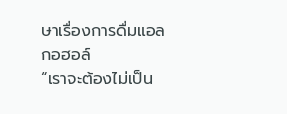ษาเรื่องการดื่มแอลกอฮอล์
“เราจะต้องไม่เป็น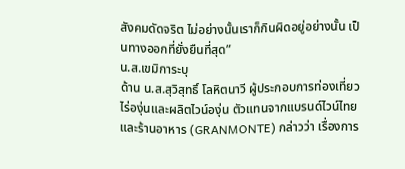สังคมดัดจริต ไม่อย่างนั้นเราก็กินผิดอยู่อย่างนั้น เป็นทางออกที่ยั่งยืนที่สุด”
น.ส.เขมิการะบุ
ด้าน น.ส.สุวิสุทธิ์ โลหิตนาวี ผู้ประกอบการท่องเที่ยวไร่องุ่นและผลิตไวน์องุ่น ตัวแทนจากแบรนด์ไวน์ไทยและร้านอาหาร (GRANMONTE) กล่าวว่า เรื่องการ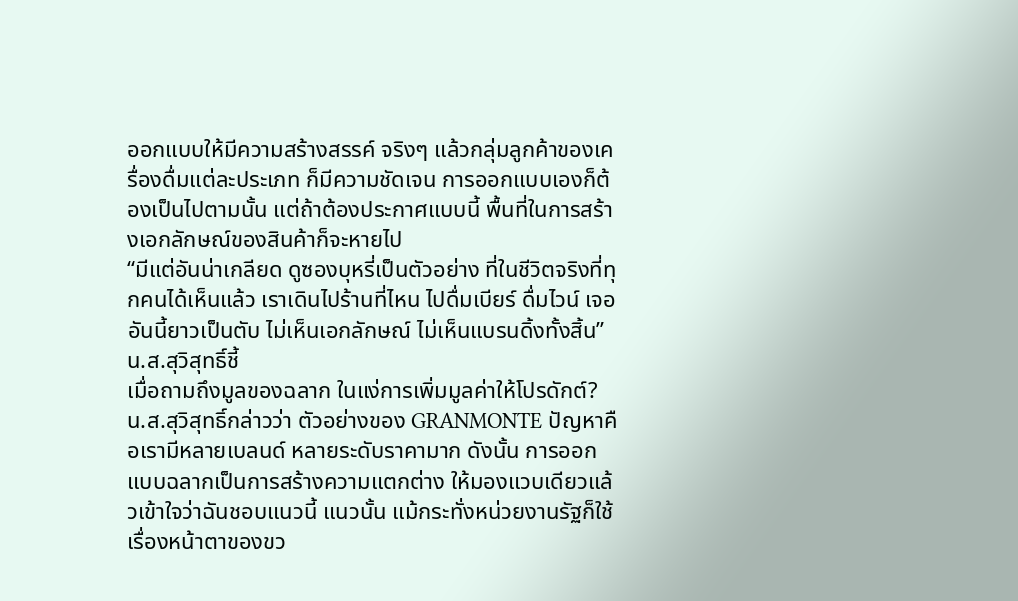ออกแบบให้มีความสร้างสรรค์ จริงๆ แล้วกลุ่มลูกค้าของเครื่องดื่มแต่ละประเภท ก็มีความชัดเจน การออกแบบเองก็ต้องเป็นไปตามนั้น แต่ถ้าต้องประกาศแบบนี้ พื้นที่ในการสร้างเอกลักษณ์ของสินค้าก็จะหายไป
“มีแต่อันน่าเกลียด ดูซองบุหรี่เป็นตัวอย่าง ที่ในชีวิตจริงที่ทุกคนได้เห็นแล้ว เราเดินไปร้านที่ไหน ไปดื่มเบียร์ ดื่มไวน์ เจออันนี้ยาวเป็นตับ ไม่เห็นเอกลักษณ์ ไม่เห็นแบรนดิ้งทั้งสิ้น” น.ส.สุวิสุทธิ์ชี้
เมื่อถามถึงมูลของฉลาก ในแง่การเพิ่มมูลค่าให้โปรดักต์?
น.ส.สุวิสุทธิ์กล่าวว่า ตัวอย่างของ GRANMONTE ปัญหาคือเรามีหลายเบลนด์ หลายระดับราคามาก ดังนั้น การออกแบบฉลากเป็นการสร้างความแตกต่าง ให้มองแวบเดียวแล้วเข้าใจว่าฉันชอบแนวนี้ แนวนั้น แม้กระทั่งหน่วยงานรัฐก็ใช้เรื่องหน้าตาของขว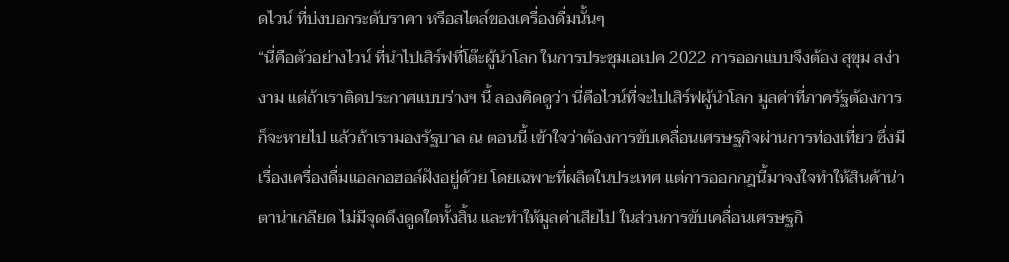ดไวน์ ที่บ่งบอกระดับราคา หรือสไตล์ของเครื่องดื่มนั้นๆ
“นี่คือตัวอย่างไวน์ ที่นำไปเสิร์ฟที่โต๊ะผู้นำโลก ในการประชุมเอเปค 2022 การออกแบบจึงต้อง สุขุม สง่างาม แต่ถ้าเราติดประกาศแบบร่างฯ นี้ ลองคิดดูว่า นี่คือไวน์ที่จะไปเสิร์ฟผู้นำโลก มูลค่าที่ภาครัฐต้องการ ก็จะหายไป แล้วถ้าเรามองรัฐบาล ณ ตอนนี้ เข้าใจว่าต้องการขับเคลื่อนเศรษฐกิจผ่านการท่องเที่ยว ซึ่งมีเรื่องเครื่องดื่มแอลกอฮอล์ฝังอยู่ด้วย โดยเฉพาะที่ผลิตในประเทศ แต่การออกกฎนี้มาจงใจทำให้สินค้าน่าตาน่าเกลียด ไม่มีจุดดึงดูดใดทั้งสิ้น และทำให้มูลค่าเสียไป ในส่วนการขับเคลื่อนเศรษฐกิ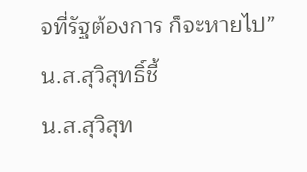จที่รัฐต้องการ ก็จะหายไป” น.ส.สุวิสุทธิ์ชี้
น.ส.สุวิสุท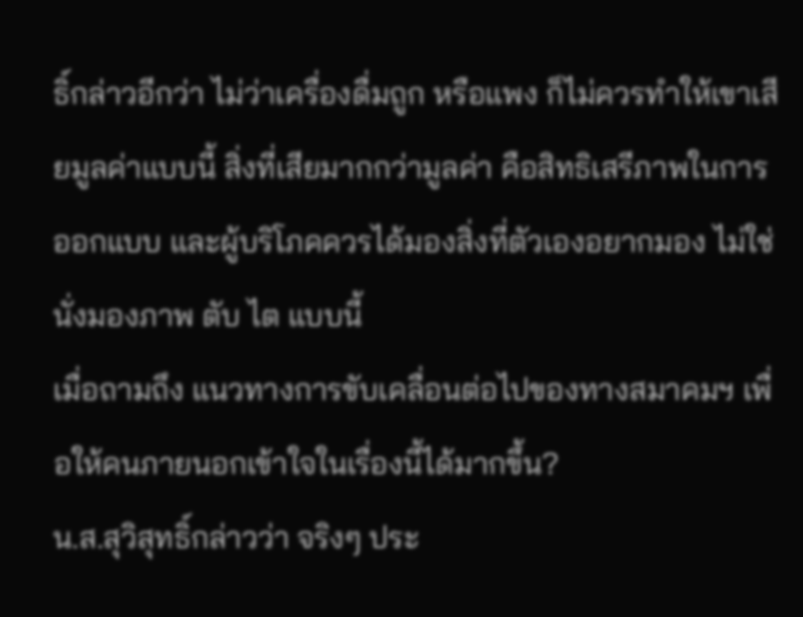ธิ์กล่าวอีกว่า ไม่ว่าเครื่องดื่มถูก หรือแพง ก็ไม่ควรทำให้เขาเสียมูลค่าแบบนี้ สิ่งที่เสียมากกว่ามูลค่า คือสิทธิเสรีภาพในการออกแบบ และผู้บริโภคควรได้มองสิ่งที่ตัวเองอยากมอง ไม่ใช่นั่งมองภาพ ตับ ไต แบบนี้
เมื่อถามถึง แนวทางการขับเคลื่อนต่อไปของทางสมาคมฯ เพื่อให้คนภายนอกเข้าใจในเรื่องนี้ได้มากขึ้น?
น.ส.สุวิสุทธิ์กล่าวว่า จริงๆ ประ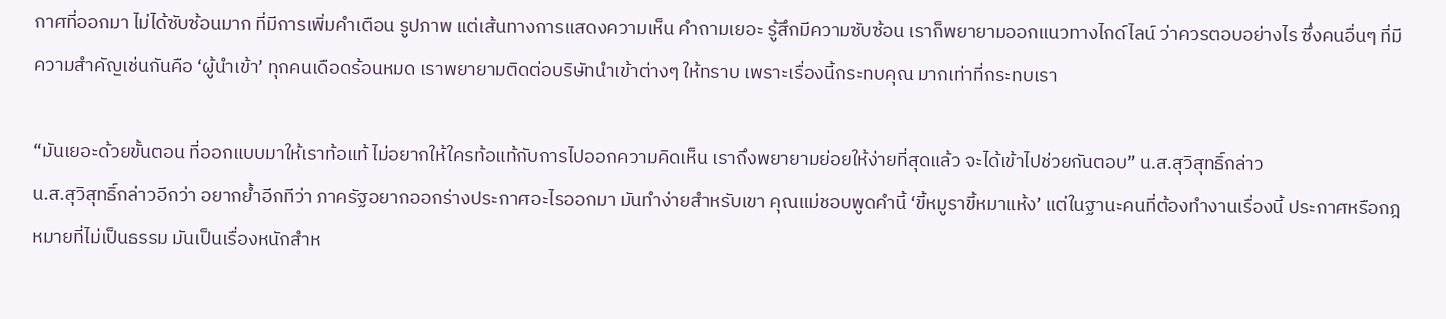กาศที่ออกมา ไม่ได้ซับซ้อนมาก ที่มีการเพิ่มคำเตือน รูปภาพ แต่เส้นทางการแสดงความเห็น คำถามเยอะ รู้สึกมีความซับซ้อน เราก็พยายามออกแนวทางไกด์ไลน์ ว่าควรตอบอย่างไร ซึ่งคนอื่นๆ ที่มีความสำคัญเช่นกันคือ ‘ผู้นำเข้า’ ทุกคนเดือดร้อนหมด เราพยายามติดต่อบริษัทนำเข้าต่างๆ ให้ทราบ เพราะเรื่องนี้กระทบคุณ มากเท่าที่กระทบเรา

“มันเยอะด้วยขั้นตอน ที่ออกแบบมาให้เราท้อแท้ ไม่อยากให้ใครท้อแท้กับการไปออกความคิดเห็น เราถึงพยายามย่อยให้ง่ายที่สุดแล้ว จะได้เข้าไปช่วยกันตอบ” น.ส.สุวิสุทธิ์กล่าว
น.ส.สุวิสุทธิ์กล่าวอีกว่า อยากย้ำอีกทีว่า ภาครัฐอยากออกร่างประกาศอะไรออกมา มันทำง่ายสำหรับเขา คุณแม่ชอบพูดคำนี้ ‘ขี้หมูราขี้หมาแห้ง’ แต่ในฐานะคนที่ต้องทำงานเรื่องนี้ ประกาศหรือกฎหมายที่ไม่เป็นธรรม มันเป็นเรื่องหนักสำห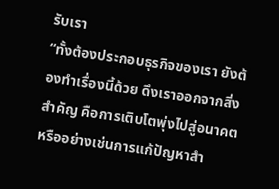รับเรา
“ทั้งต้องประกอบธุรกิจของเรา ยังต้องทำเรื่องนี้ด้วย ดึงเราออกจากสิ่งสำคัญ คือการเติบโตพุ่งไปสู่อนาคต หรืออย่างเช่นการแก้ปัญหาสำ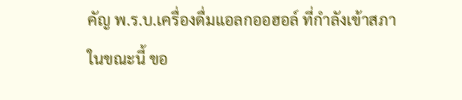คัญ พ.ร.บ.เครื่องดื่มแอลกออฮอล์ ที่กำลังเข้าสภาในขณะนี้ ขอ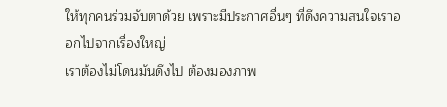ให้ทุกคนร่วมจับตาด้วย เพราะมีประกาศอื่นๆ ที่ดึงความสนใจเราออกไปจากเรื่องใหญ่
เราต้องไม่โดนมันดึงไป ต้องมองภาพ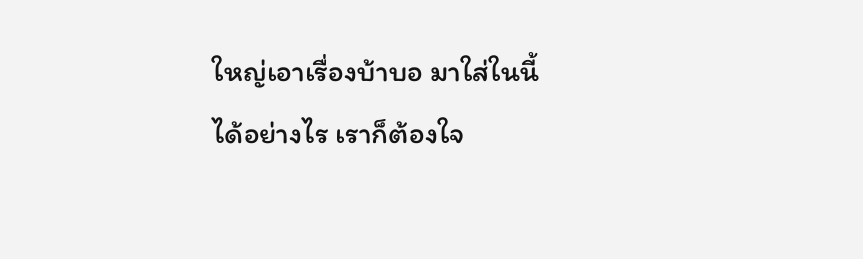ใหญ่เอาเรื่องบ้าบอ มาใส่ในนี้ได้อย่างไร เราก็ต้องใจ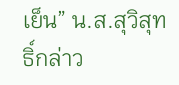เย็น” น.ส.สุวิสุทธิ์กล่าว